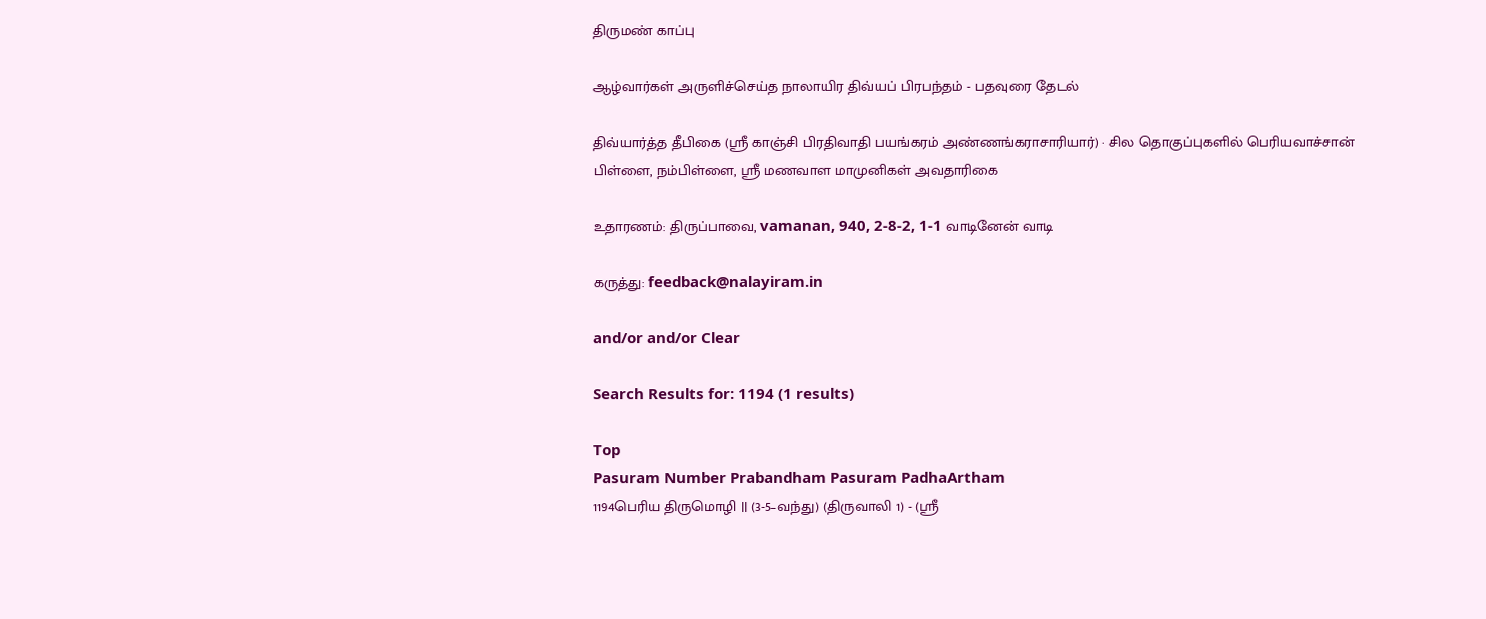திருமண் காப்பு

ஆழ்வார்கள் அருளிச்செய்த நாலாயிர திவ்யப் பிரபந்தம் - பதவுரை தேடல்

திவ்யார்த்த தீபிகை (ஸ்ரீ காஞ்சி பிரதிவாதி பயங்கரம் அண்ணங்கராசாரியார்) · சில தொகுப்புகளில் பெரியவாச்சான் பிள்ளை, நம்பிள்ளை, ஸ்ரீ மணவாள மாமுனிகள் அவதாரிகை

உதாரணம்: திருப்பாவை, vamanan, 940, 2-8-2, 1-1 வாடினேன் வாடி

கருத்து: feedback@nalayiram.in

and/or and/or Clear

Search Results for: 1194 (1 results)

Top
Pasuram Number Prabandham Pasuram PadhaArtham
1194பெரிய திருமொழி || (3-5–வந்து) (திருவாலி 1) - (ஸ்ரீ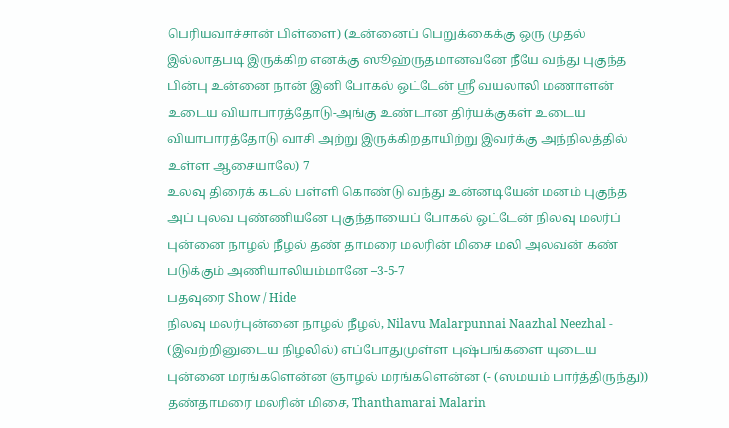பெரியவாச்சான் பிள்ளை) (உன்னைப் பெறுக்கைக்கு ஒரு முதல் இல்லாதபடி இருக்கிற எனக்கு ஸூஹ்ருதமானவனே நீயே வந்து புகுந்த பின்பு உன்னை நான் இனி போகல் ஒட்டேன் ஸ்ரீ வயலாலி மணாளன் உடைய வியாபாரத்தோடு-அங்கு உண்டான திர்யக்குகள் உடைய வியாபாரத்தோடு வாசி அற்று இருக்கிறதாயிற்று இவர்க்கு அந்நிலத்தில் உள்ள ஆசையாலே) 7
உலவு திரைக் கடல் பள்ளி கொண்டு வந்து உன்னடியேன் மனம் புகுந்த அப் புலவ புண்ணியனே புகுந்தாயைப் போகல் ஒட்டேன் நிலவு மலர்ப் புன்னை நாழல் நீழல் தண் தாமரை மலரின் மிசை மலி அலவன் கண் படுக்கும் அணியாலியம்மானே –3-5-7
பதவுரை Show / Hide
நிலவு மலர்புன்னை நாழல் நீழல், Nilavu Malarpunnai Naazhal Neezhal - (இவற்றினுடைய நிழலில்) எப்போதுமுள்ள புஷ்பங்களை யுடைய புன்னை மரங்களென்ன ஞாழல் மரங்களென்ன (- (ஸமயம் பார்த்திருந்து))
தண்தாமரை மலரின் மிசை, Thanthamarai Malarin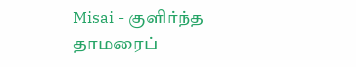Misai - குளிர்ந்த தாமரைப்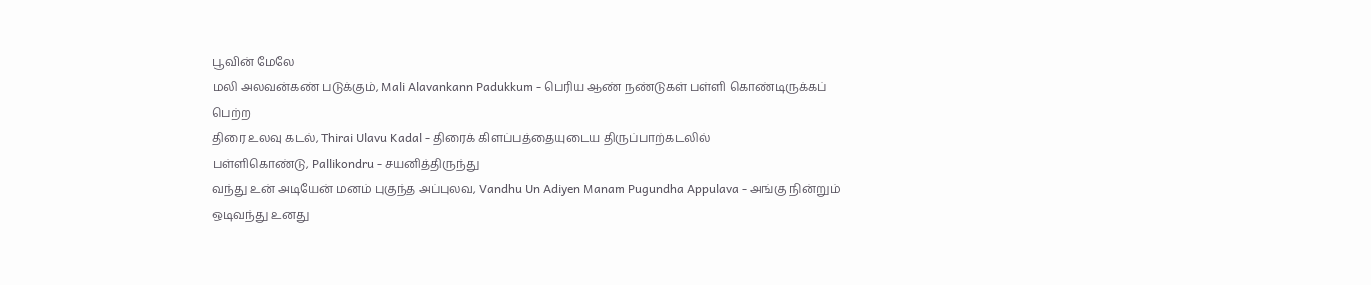பூவின் மேலே
மலி அலவன்கண் படுக்கும், Mali Alavankann Padukkum - பெரிய ஆண் நண்டுகள் பள்ளி கொண்டிருக்கப் பெற்ற
திரை உலவு கடல், Thirai Ulavu Kadal - திரைக் கிளப்பத்தையுடைய திருப்பாற்கடலில்
பள்ளிகொண்டு, Pallikondru - சயனித்திருந்து
வந்து உன் அடியேன் மனம் புகுந்த அப்புலவ, Vandhu Un Adiyen Manam Pugundha Appulava - அங்கு நின்றும் ஒடிவந்து உனது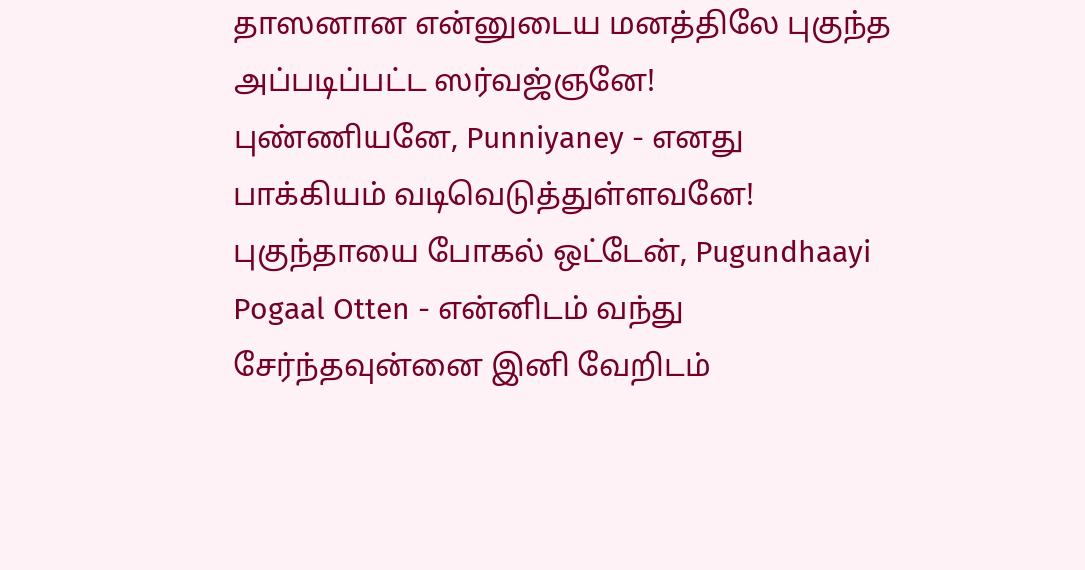தாஸனான என்னுடைய மனத்திலே புகுந்த அப்படிப்பட்ட ஸர்வஜ்ஞனே!
புண்ணியனே, Punniyaney - எனது பாக்கியம் வடிவெடுத்துள்ளவனே!
புகுந்தாயை போகல் ஒட்டேன், Pugundhaayi Pogaal Otten - என்னிடம் வந்து சேர்ந்தவுன்னை இனி வேறிடம்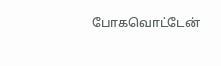போகவொட்டேன்